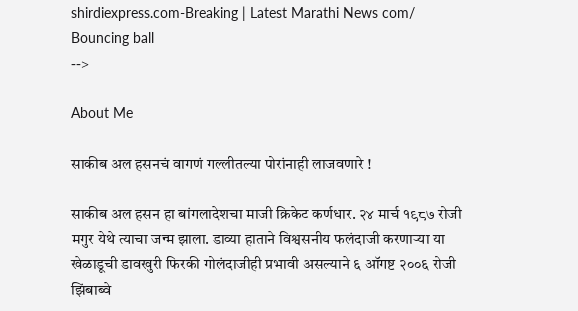shirdiexpress.com-Breaking | Latest Marathi News com/
Bouncing ball
-->

About Me

साकीब अल हसनचं वागणं गल्लीतल्या पोरांनाही लाजवणारे !

साकीब अल हसन हा बांगलादेशचा माजी क्रिकेट कर्णधार. २४ मार्च १९८७ रोजी मगुर येथे त्याचा जन्म झाला. डाव्या हाताने विश्वसनीय फलंदाजी करणाऱ्या या खेळाडूची डावखुरी फिरकी गोलंदाजीही प्रभावी असल्याने ६ ऑगष्ट २००६ रोजी झिंबाब्वे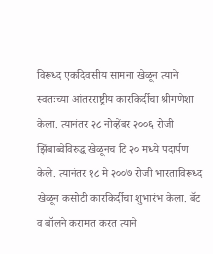विरूध्द एकदिवसीय सामना खेळून त्याने स्वतःच्या आंतरराष्ट्रीय कारकिर्दीचा श्रीगणेशा केला. त्यानंतर २८ नोव्हेंबर २००६ रोजी झिंबाब्वेविरुद्ध खेळूनच टि २० मध्ये पदार्पण केले. त्यानंतर १८ मे २००७ रोजी भारताविरूध्द खेळून कसोटी कारकिर्दीचा शुभारंभ केला. बॅट व बॉलने करामत करत त्याने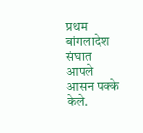प्रथम बांगलादेश संघात आपले आसन पक्के केले.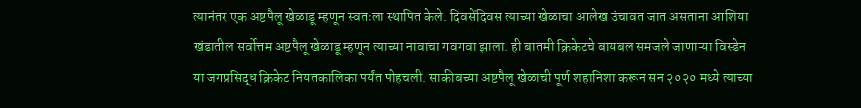त्यानंतर एक अष्टपैलू खेळाडू म्हणून स्वतःला स्थापित केले. दिवसेंदिवस त्याच्या खेळाचा आलेख उंचावत जात असताना आशिया खंडातील सर्वोत्तम अष्टपैलू खेळाडू म्हणून त्याच्या नावाचा गवगवा झाला. ही बातमी क्रिकेटचे बायबल समजले जाणाऱ्या विस्डेन या जगप्रसिद्ध क्रिकेट नियतकालिका पर्यंत पोहचली. साकीबच्या अष्टपैलू खेळाची पूर्ण शहानिशा करून सन २०२० मध्ये त्याच्या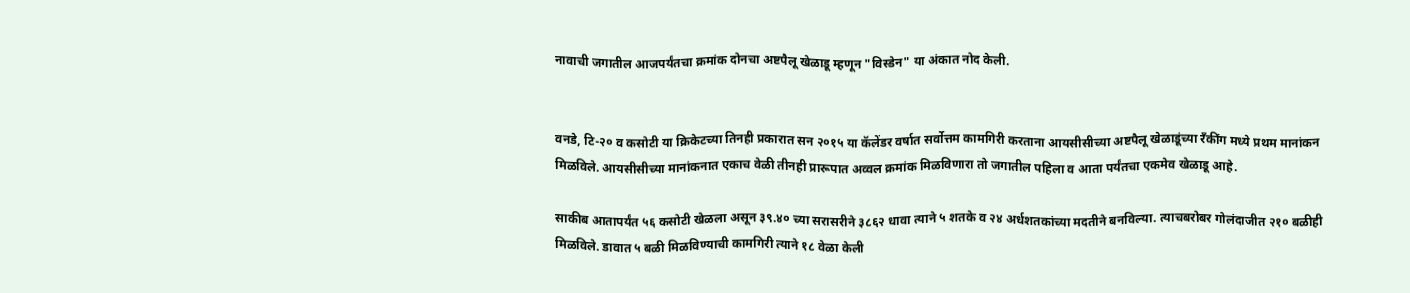नावाची जगातील आजपर्यंतचा क्रमांक दोनचा अष्टपैलू खेळाडू म्हणून "विस्डेन" या अंकात नोद केली.


वनडे, टि-२० व कसोटी या क्रिकेटच्या तिनही प्रकारात सन २०१५ या कॅलेंडर वर्षात सर्वोत्तम कामगिरी करताना आयसीसीच्या अष्टपैलू खेळाडूंच्या रँकींग मध्ये प्रथम मानांकन मिळविले. आयसीसीच्या मानांकनात एकाच वेळी तीनही प्रारूपात अव्वल क्रमांक मिळविणारा तो जगातील पहिला व आता पर्यंतचा एकमेव खेळाडू आहे.

साकीब आतापर्यंत ५६ कसोटी खेळला असून ३९.४० च्या सरासरीने ३८६२ धावा त्याने ५ शतके व २४ अर्धशतकांच्या मदतीने बनविल्या. त्याचबरोबर गोलंदाजीत २१० बळीही मिळविले. डावात ५ बळी मिळविण्याची कामगिरी त्याने १८ वेळा केली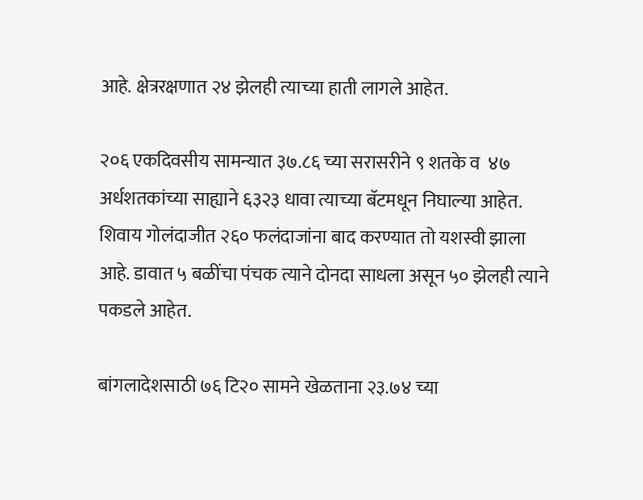आहे. क्षेत्ररक्षणात २४ झेलही त्याच्या हाती लागले आहेत.

२०६ एकदिवसीय सामन्यात ३७.८६ च्या सरासरीने ९ शतके व  ४७ अर्धशतकांच्या साह्याने ६३२३ धावा त्याच्या बॅटमधून निघाल्या आहेत. शिवाय गोलंदाजीत २६० फलंदाजांना बाद करण्यात तो यशस्वी झाला आहे. डावात ५ बळींचा पंचक त्याने दोनदा साधला असून ५० झेलही त्याने पकडले आहेत.

बांगलादेशसाठी ७६ टि२० सामने खेळताना २३.७४ च्या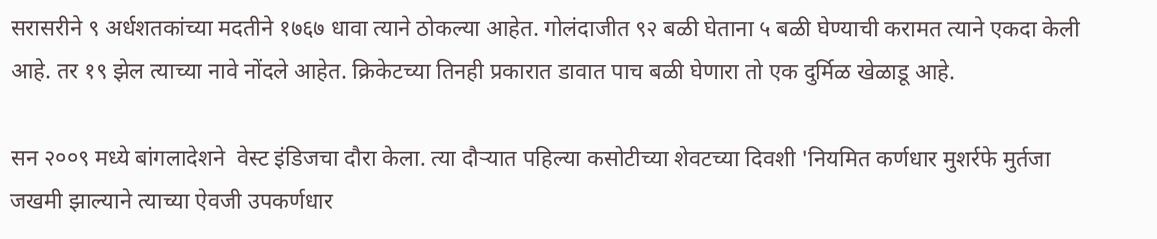सरासरीने ९ अर्धशतकांच्या मदतीने १७६७ धावा त्याने ठोकल्या आहेत. गोलंदाजीत ९२ बळी घेताना ५ बळी घेण्याची करामत त्याने एकदा केली आहे. तर १९ झेल त्याच्या नावे नोंदले आहेत. क्रिकेटच्या तिनही प्रकारात डावात पाच बळी घेणारा तो एक दुर्मिळ खेळाडू आहे.

सन २००९ मध्ये बांगलादेशने  वेस्ट इंडिजचा दौरा केला. त्या दौऱ्यात पहिल्या कसोटीच्या शेवटच्या दिवशी 'नियमित कर्णधार मुशर्रफे मुर्तजा जखमी झाल्याने त्याच्या ऐवजी उपकर्णधार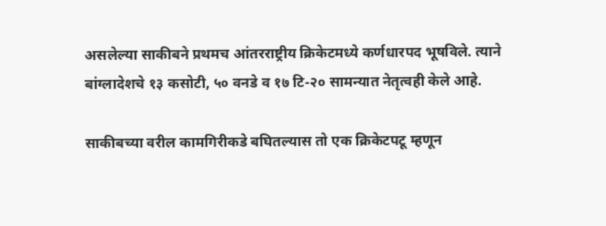असलेल्या साकीबने प्रथमच आंतरराष्ट्रीय क्रिकेटमध्ये कर्णधारपद भूषविले. त्याने   बांग्लादेशचे १३ कसोटी, ५० वनडे व १७ टि-२० सामन्यात नेतृत्वही केले आहे.

साकीबच्या वरील कामगिरीकडे बघितल्यास तो एक क्रिकेटपटू म्हणून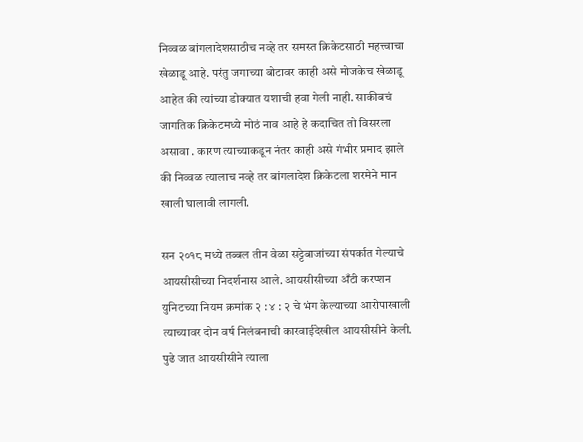निव्वळ बांगलादेशसाठीच नव्हे तर समस्त क्रिकेटसाठी महत्त्वाचा खेळाडू आहे. परंतु जगाच्या बोटावर काही असे मोजकेच खेळाडू आहेत की त्यांच्या डोक्यात यशाची हवा गेली नाही. साकीबचं जागतिक क्रिकेटमध्ये मोठं नाव आहे हे कदाचित तो विसरला असावा . कारण त्याच्याकडून नंतर काही असे गंभीर प्रमाद झाले की निव्वळ त्यालाच नव्हे तर बांगलादेश क्रिकेटला शरमेने मान खाली घालावी लागली.

सन २०१८ मध्ये तब्बल तीन वेळा सट्टेबाजांच्या संपर्कात गेल्याचे आयसीसीच्या निदर्शनास आले. आयसीसीच्या अँटी करप्शन युनिटच्या नियम क्रमांक २ : ४ : २ चे भंग केल्याच्या आरोपाखाली त्याच्यावर दोन वर्ष निलंबनाची कारवाईदेखील आयसीसीने केली. पुढे जात आयसीसीने त्याला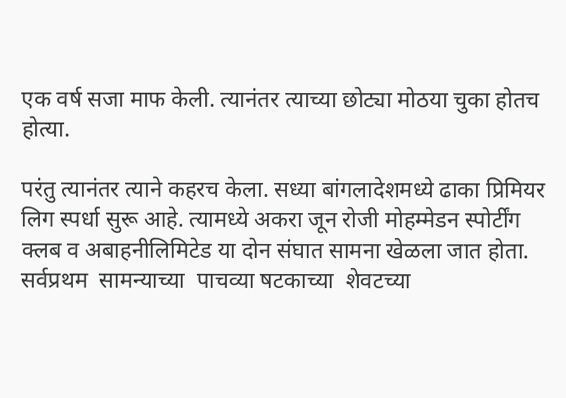एक वर्ष सजा माफ केली. त्यानंतर त्याच्या छोट्या मोठया चुका होतच होत्या.

परंतु त्यानंतर त्याने कहरच केला. सध्या बांगलादेशमध्ये ढाका प्रिमियर लिग स्पर्धा सुरू आहे. त्यामध्ये अकरा जून रोजी मोहम्मेडन स्पोर्टींग क्लब व अबाहनीलिमिटेड या दोन संघात सामना खेळला जात होता. सर्वप्रथम  सामन्याच्या  पाचव्या षटकाच्या  शेवटच्या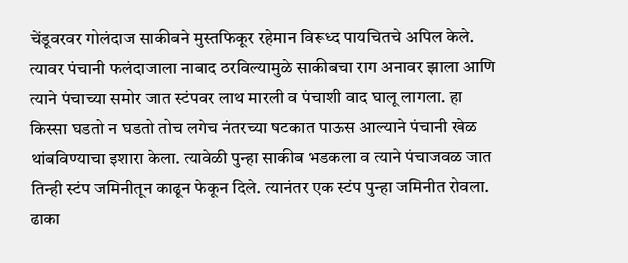चेंडूवरवर गोलंदाज साकीबने मुस्तफिकूर रहेमान विरूध्द पायचितचे अपिल केले. त्यावर पंचानी फलंदाजाला नाबाद ठरविल्यामुळे साकीबचा राग अनावर झाला आणि त्याने पंचाच्या समोर जात स्टंपवर लाथ मारली व पंचाशी वाद घालू लागला. हा किस्सा घडतो न घडतो तोच लगेच नंतरच्या षटकात पाऊस आल्याने पंचानी खेळ थांबविण्याचा इशारा केला. त्यावेळी पुन्हा साकीब भडकला व त्याने पंचाजवळ जात तिन्ही स्टंप जमिनीतून काढून फेकून दिले. त्यानंतर एक स्टंप पुन्हा जमिनीत रोवला. ढाका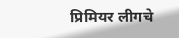प्रिमियर लीगचे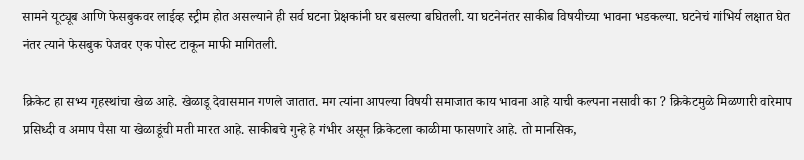सामने यूट्यूब आणि फेसबुकवर लाईव्ह स्ट्रीम होत असल्याने ही सर्व घटना प्रेक्षकांनी घर बसल्या बघितली. या घटनेनंतर साकीब विषयीच्या भावना भडकल्या. घटनेचं गांभिर्य लक्षात घेत नंतर त्याने फेसबुक पेजवर एक पोस्ट टाकून माफी मागितली.

क्रिकेट हा सभ्य गृहस्थांचा खेळ आहे. खेळाडू देवासमान गणले जातात. मग त्यांना आपल्या विषयी समाजात काय भावना आहे याची कल्पना नसावी का ? क्रिकेटमुळे मिळणारी वारेमाप प्रसिध्दी व अमाप पैसा या खेळाडूंची मती मारत आहे. साकीबचे गुन्हे हे गंभीर असून क्रिकेटला काळीमा फासणारे आहे. तो मानसिक,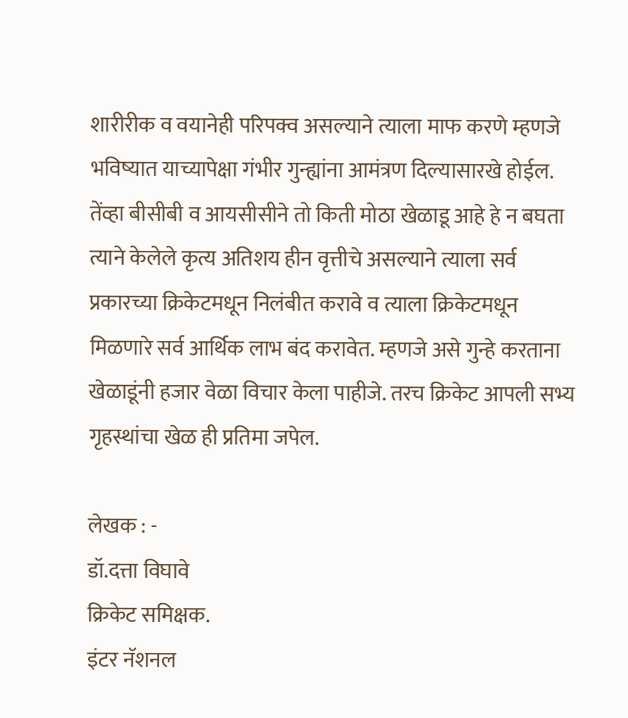शारीरीक व वयानेही परिपक्व असल्याने त्याला माफ करणे म्हणजे भविष्यात याच्यापेक्षा गंभीर गुन्ह्यांना आमंत्रण दिल्यासारखे होईल. तेंव्हा बीसीबी व आयसीसीने तो किती मोठा खेळाडू आहे हे न बघता त्याने केलेले कृत्य अतिशय हीन वृत्तीचे असल्याने त्याला सर्व प्रकारच्या क्रिकेटमधून निलंबीत करावे व त्याला क्रिकेटमधून मिळणारे सर्व आर्थिक लाभ बंद करावेत. म्हणजे असे गुन्हे करताना खेळाडूंनी हजार वेळा विचार केला पाहीजे. तरच क्रिकेट आपली सभ्य गृहस्थांचा खेळ ही प्रतिमा जपेल.

लेखक : -
डॉ.दत्ता विघावे
क्रिकेट समिक्षक.
इंटर नॅशनल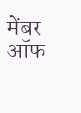मेंबर ऑफ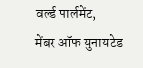वर्ल्ड पार्लमेंट,
मेंबर ऑफ युनायटेड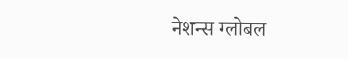नेशन्स ग्लोबल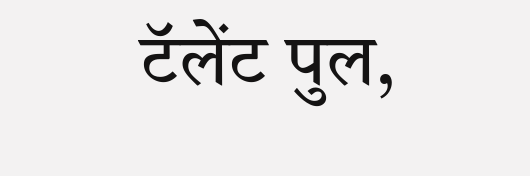टॅलेंट पुल,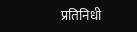प्रतिनिधी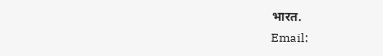भारत.
Email: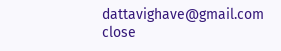dattavighave@gmail.com
close